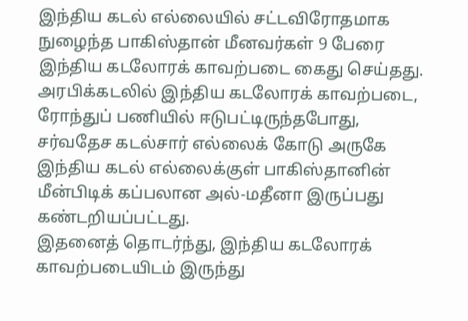இந்திய கடல் எல்லையில் சட்டவிரோதமாக நுழைந்த பாகிஸ்தான் மீனவர்கள் 9 பேரை இந்திய கடலோரக் காவற்படை கைது செய்தது.
அரபிக்கடலில் இந்திய கடலோரக் காவற்படை, ரோந்துப் பணியில் ஈடுபட்டிருந்தபோது, சர்வதேச கடல்சார் எல்லைக் கோடு அருகே இந்திய கடல் எல்லைக்குள் பாகிஸ்தானின் மீன்பிடிக் கப்பலான அல்-மதீனா இருப்பது கண்டறியப்பட்டது.
இதனைத் தொடர்ந்து, இந்திய கடலோரக் காவற்படையிடம் இருந்து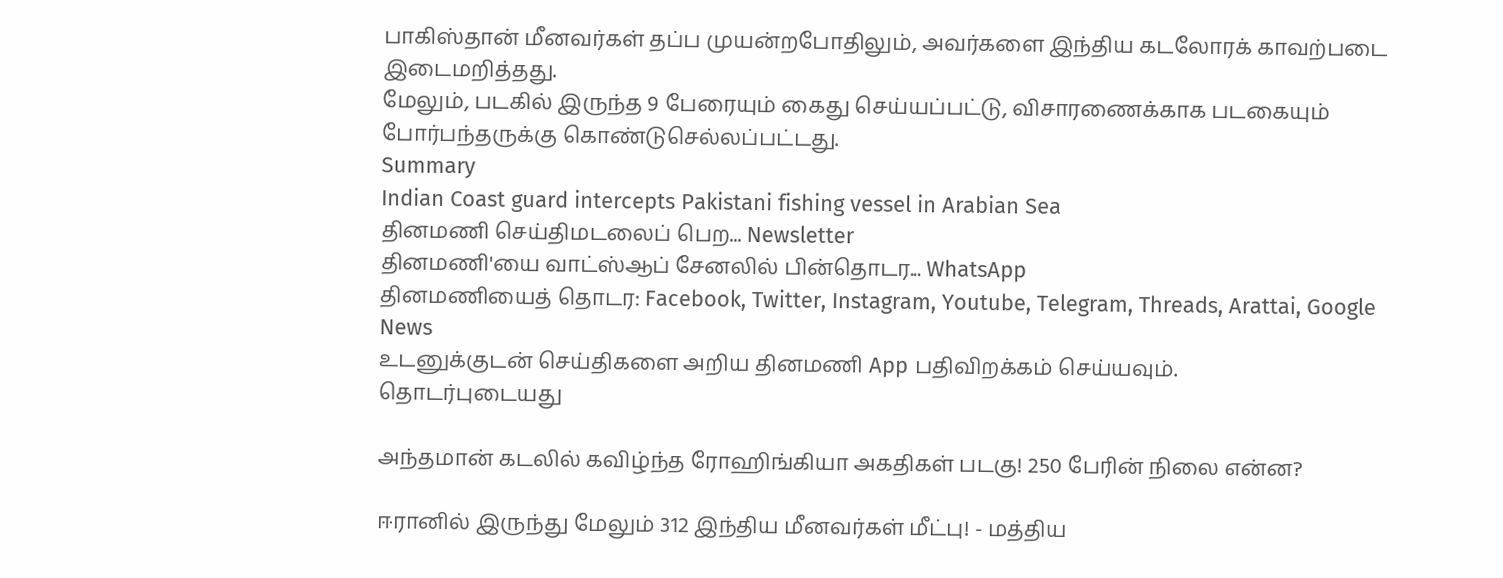பாகிஸ்தான் மீனவர்கள் தப்ப முயன்றபோதிலும், அவர்களை இந்திய கடலோரக் காவற்படை இடைமறித்தது.
மேலும், படகில் இருந்த 9 பேரையும் கைது செய்யப்பட்டு, விசாரணைக்காக படகையும் போர்பந்தருக்கு கொண்டுசெல்லப்பட்டது.
Summary
Indian Coast guard intercepts Pakistani fishing vessel in Arabian Sea
தினமணி செய்திமடலைப் பெற... Newsletter
தினமணி'யை வாட்ஸ்ஆப் சேனலில் பின்தொடர... WhatsApp
தினமணியைத் தொடர: Facebook, Twitter, Instagram, Youtube, Telegram, Threads, Arattai, Google News
உடனுக்குடன் செய்திகளை அறிய தினமணி App பதிவிறக்கம் செய்யவும்.
தொடர்புடையது

அந்தமான் கடலில் கவிழ்ந்த ரோஹிங்கியா அகதிகள் படகு! 250 பேரின் நிலை என்ன?

ஈரானில் இருந்து மேலும் 312 இந்திய மீனவர்கள் மீட்பு! - மத்திய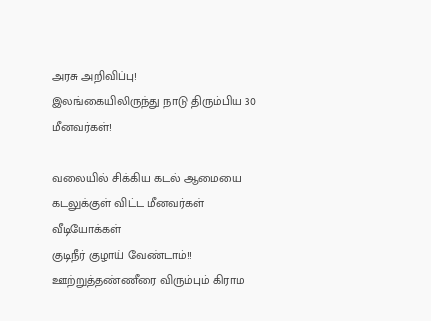அரசு அறிவிப்பு!
இலங்கையிலிருந்து நாடு திரும்பிய 30 மீனவர்கள்!

வலையில் சிக்கிய கடல் ஆமையை கடலுக்குள் விட்ட மீனவர்கள்
வீடியோக்கள்
குடிநீர் குழாய் வேண்டாம்!! ஊற்றுத்தண்ணீரை விரும்பும் கிராம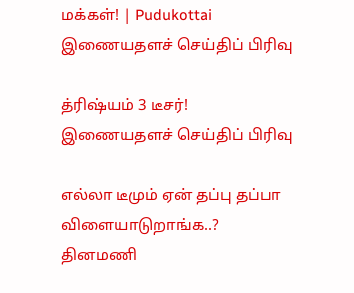மக்கள்! | Pudukottai
இணையதளச் செய்திப் பிரிவு

த்ரிஷ்யம் 3 டீசர்!
இணையதளச் செய்திப் பிரிவு

எல்லா டீமும் ஏன் தப்பு தப்பா விளையாடுறாங்க..?
தினமணி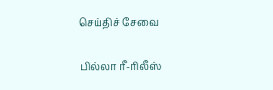செய்திச் சேவை

பில்லா ரீ-ரிலீஸ்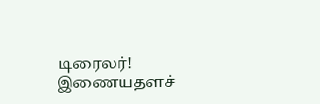டிரைலர்!
இணையதளச்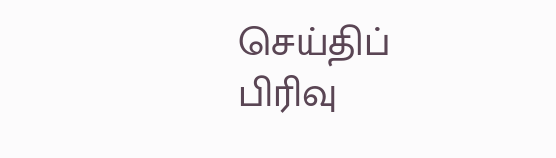செய்திப் பிரிவு